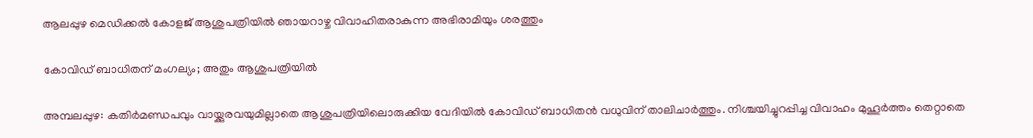ആലപ്പുഴ മെഡിക്കൽ കോളജ് ആശുപത്രിയിൽ ഞായറാഴ്ച വിവാഹിതരാകുന്ന അഭിരാമിയും ശരത്തും

കോവിഡ് ബാധിതന് മംഗല്യം; അതും ആശുപത്രിയിൽ

അമ്പലപ്പുഴ: കതിർമണ്ഡപവും വായ്ക്കുരവയുമില്ലാതെ ആശുപത്രിയിലൊരുക്കിയ വേദിയിൽ കോവിഡ് ബാധിതൻ വധുവിന് താലിചാർത്തും. നിശ്ചയിച്ചുറപ്പിച്ച വിവാഹം മുഹൂർത്തം തെറ്റാതെ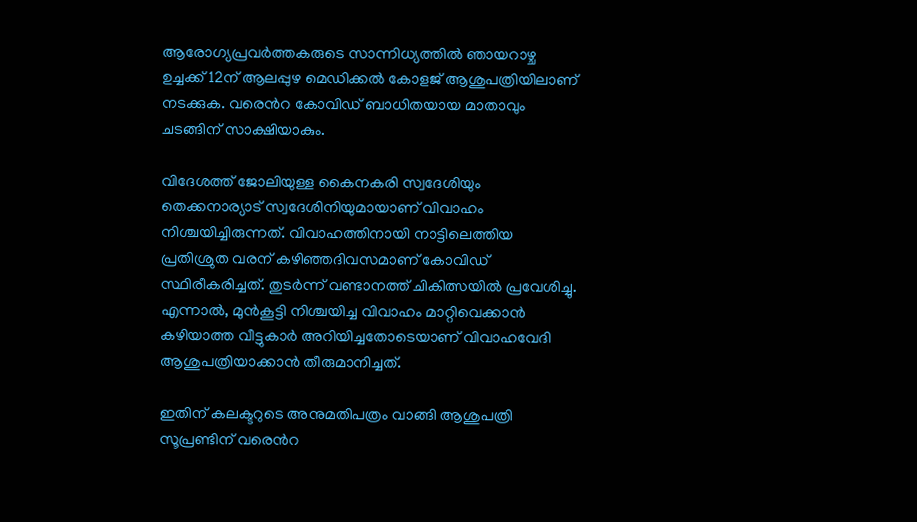ആരോഗ്യപ്രവർത്തകരുടെ സാന്നിധ്യത്തിൽ ഞായറാഴ്ച ഉച്ചക്ക് 12ന് ആലപ്പുഴ മെഡിക്കൽ കോളജ് ആശുപത്രിയിലാണ് നടക്കുക. വരെൻറ കോവിഡ് ബാധിതയായ മാതാവും ചടങ്ങിന് സാക്ഷിയാകും.

വിദേശത്ത് ജോലിയുള്ള കൈനകരി സ്വദേശിയും തെക്കനാര്യാട് സ്വദേശിനിയുമായാണ് വിവാഹം നിശ്ചയിച്ചിരുന്നത്. വിവാഹത്തിനായി നാട്ടിലെത്തിയ പ്രതിശ്രുത വരന് കഴിഞ്ഞദിവസമാണ് കോവിഡ് സ്ഥിരീകരിച്ചത്. തുടർന്ന് വണ്ടാനത്ത് ചികിത്സയിൽ പ്രവേശിച്ചു. എന്നാൽ, മുൻകൂട്ടി നിശ്ചയിച്ച വിവാഹം മാറ്റിവെക്കാൻ കഴിയാത്ത വീട്ടുകാർ അറിയിച്ചതോടെയാണ് വിവാഹവേദി ആശുപത്രിയാക്കാൻ തീരുമാനിച്ചത്.

ഇതിന് കലക്ടറുടെ അനുമതിപത്രം വാങ്ങി ആശുപത്രി സൂപ്രണ്ടിന് വരെൻറ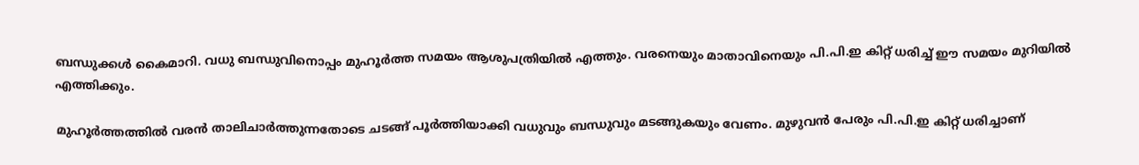ബന്ധുക്കൾ കൈമാറി. വധു ബന്ധുവിനൊപ്പം മുഹൂർത്ത സമയം ആശുപത്രിയിൽ എത്തും. വരനെയും മാതാവിനെയും പി.പി.ഇ കിറ്റ് ധരിച്ച് ഈ സമയം മുറിയിൽ എത്തിക്കും.

മുഹൂർത്തത്തിൽ വരൻ താലിചാർത്തുന്നതോടെ ചടങ്ങ് പൂർത്തിയാക്കി വധുവും ബന്ധുവും മടങ്ങുകയും വേണം. മുഴുവൻ പേരും പി.പി.ഇ കിറ്റ് ധരിച്ചാണ്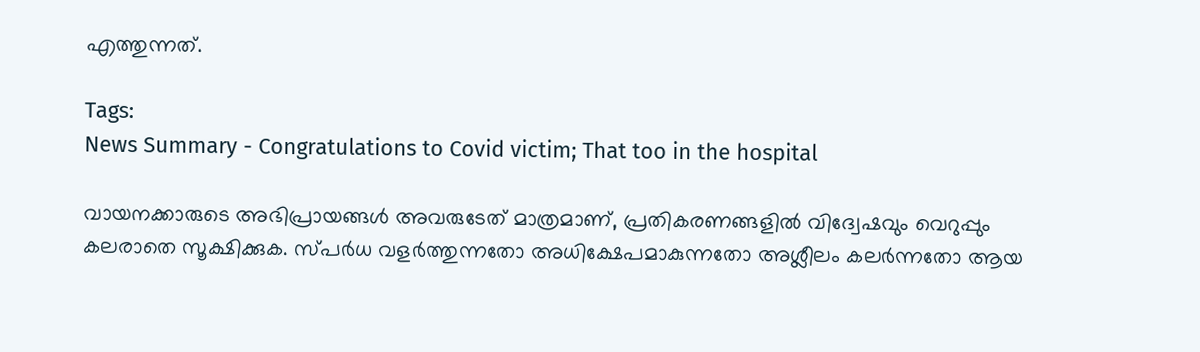എത്തുന്നത്.

Tags:
News Summary - Congratulations to Covid victim; That too in the hospital

വായനക്കാരുടെ അഭിപ്രായങ്ങള്‍ അവരുടേത് മാത്രമാണ്, പ്രതികരണങ്ങളിൽ വിദ്വേഷവും വെറുപ്പും കലരാതെ സൂക്ഷിക്കുക. സ്പർധ വളർത്തുന്നതോ അധിക്ഷേപമാകുന്നതോ അശ്ലീലം കലർന്നതോ ആയ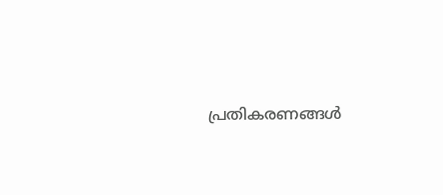പ്രതികരണങ്ങൾ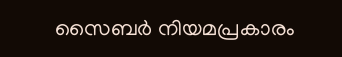സൈബർ നിയമപ്രകാരം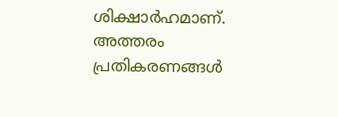ശിക്ഷാർഹമാണ്. അത്തരം പ്രതികരണങ്ങൾ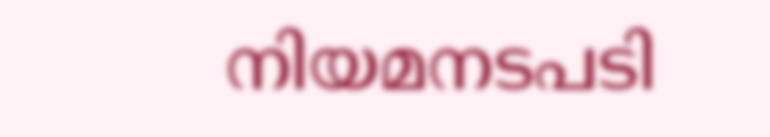നിയമനടപടി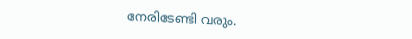നേരിടേണ്ടി വരും.